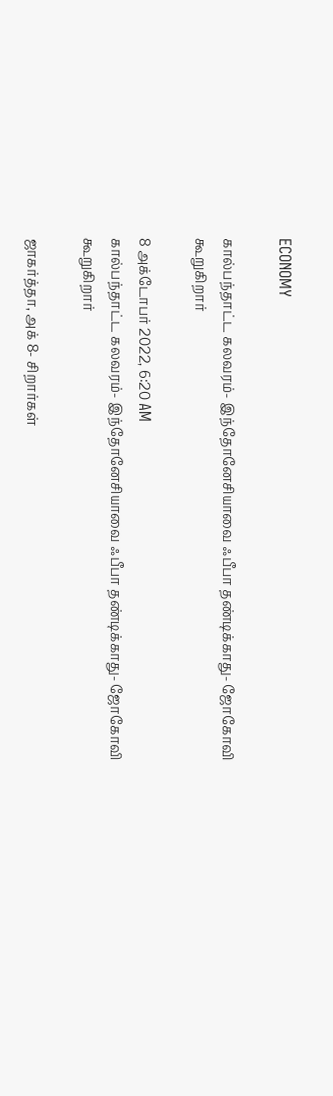ECONOMY

கால்பந்தாட்ட கலவரம்- இந்தோனேசியாவை ஃபீபா தண்டிக்காது- ஜோகோவி கூறுகிறார்

8 அக்டோபர் 2022, 6:20 AM
கால்பந்தாட்ட கலவரம்- இந்தோனேசியாவை ஃபீபா தண்டிக்காது- ஜோகோவி கூறுகிறார்

ஜாகர்த்தா, அக் 8- சிறார்கள்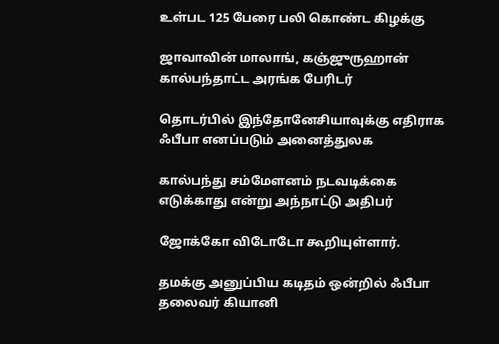உள்பட 125 பேரை பலி கொண்ட கிழக்கு

ஜாவாவின் மாலாங், கஞ்ஜுருஹான் கால்பந்தாட்ட அரங்க பேரிடர்

தொடர்பில் இந்தோனேசியாவுக்கு எதிராக ஃபீபா எனப்படும் அனைத்துலக

கால்பந்து சம்மேளனம் நடவடிக்கை எடுக்காது என்று அந்நாட்டு அதிபர்

ஜோக்கோ விடோடோ கூறியுள்ளார்.

தமக்கு அனுப்பிய கடிதம் ஒன்றில் ஃபீபா தலைவர் கியானி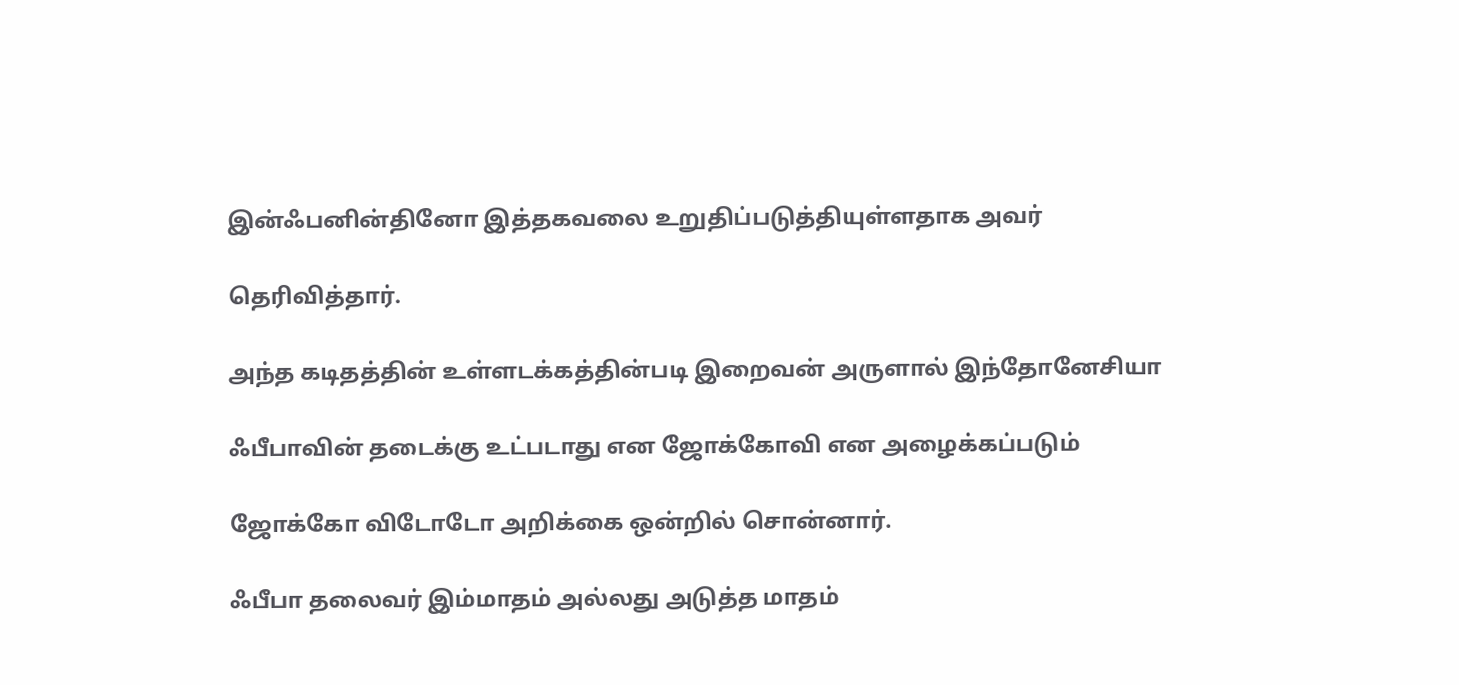இன்ஃபனின்தினோ இத்தகவலை உறுதிப்படுத்தியுள்ளதாக அவர்

தெரிவித்தார்.

அந்த கடிதத்தின் உள்ளடக்கத்தின்படி இறைவன் அருளால் இந்தோனேசியா

ஃபீபாவின் தடைக்கு உட்படாது என ஜோக்கோவி என அழைக்கப்படும்

ஜோக்கோ விடோடோ அறிக்கை ஒன்றில் சொன்னார்.

ஃபீபா தலைவர் இம்மாதம் அல்லது அடுத்த மாதம்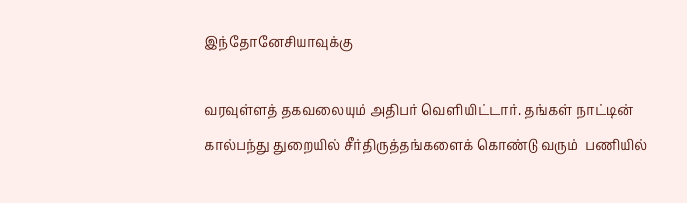இந்தோனேசியாவுக்கு

வரவுள்ளத் தகவலையும் அதிபர் வெளியிட்டார். தங்கள் நாட்டின் கால்பந்து துறையில் சீர்திருத்தங்களைக் கொண்டு வரும்  பணியில்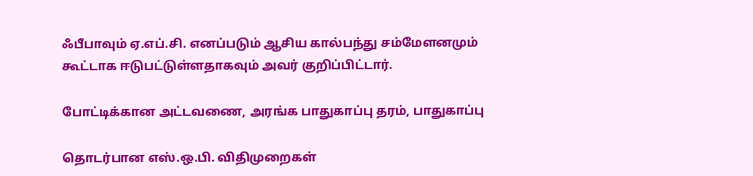ஃபீபாவும் ஏ.எப்.சி. எனப்படும் ஆசிய கால்பந்து சம்மேளனமும்  கூட்டாக ஈடுபட்டுள்ளதாகவும் அவர் குறிப்பிட்டார்.

போட்டிக்கான அட்டவணை, அரங்க பாதுகாப்பு தரம், பாதுகாப்பு

தொடர்பான எஸ்.ஒ.பி. விதிமுறைகள்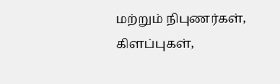மற்றும் நிபுணர்கள், கிளப்புகள்,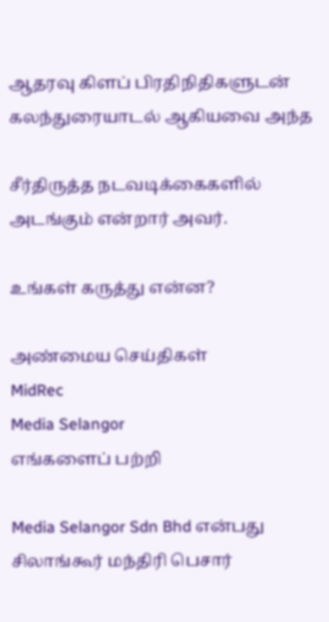ஆதரவு கிளப் பிரதிநிதிகளுடன் கலந்துரையாடல் ஆகியவை அந்த

சீர்திருத்த நடவடிக்கைகளில் அடங்கும் என்றார் அவர்.

உங்கள் கருத்து என்ன?

அண்மைய செய்திகள்
MidRec
Media Selangor
எங்களைப் பற்றி

Media Selangor Sdn Bhd என்பது சிலாங்கூர் மந்திரி பெசார்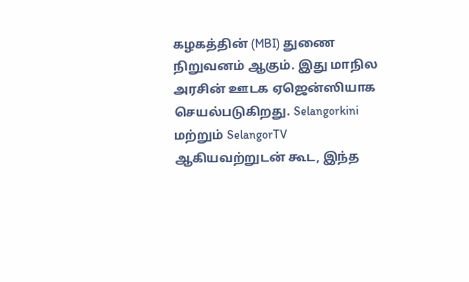கழகத்தின் (MBI) துணை நிறுவனம் ஆகும். இது மாநில அரசின் ஊடக ஏஜென்ஸியாக செயல்படுகிறது. Selangorkini மற்றும் SelangorTV ஆகியவற்றுடன் கூட, இந்த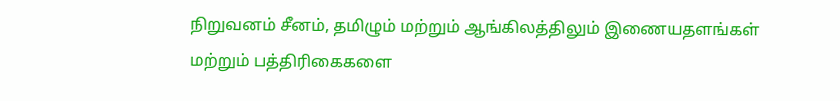நிறுவனம் சீனம், தமிழும் மற்றும் ஆங்கிலத்திலும் இணையதளங்கள் மற்றும் பத்திரிகைகளை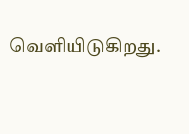வெளியிடுகிறது.